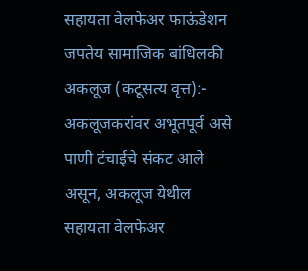सहायता वेलफेअर फाऊंडेशन जपतेय सामाजिक बांधिलकी
अकलूज (कटूसत्य वृत्त):- अकलूजकरांवर अभूतपूर्व असे पाणी टंचाईचे संकट आले असून, अकलूज येथील सहायता वेलफेअर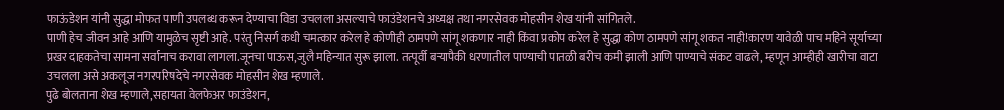फाऊंडेशन यांनी सुद्धा मोफत पाणी उपलब्ध करून देण्याचा विडा उचलला असल्याचे फाउंडेशनचे अध्यक्ष तथा नगरसेवक मोहसीन शेख यांनी सांगितले.
पाणी हेच जीवन आहे आणि यामुळेच सृष्टी आहे. परंतु निसर्ग कधी चमत्कार करेल हे कोणीही ठामपणे सांगू शकणार नाही किंवा प्रकोप करेल हे सुद्धा कोण ठामपणे सांगू शकत नाही!कारण यावेळी पाच महिने सूर्याच्या प्रखर दाहकतेचा सामना सर्वानाच करावा लागला.जूनचा पाऊस,जुलै महिन्यात सुरू झाला. तत्पूर्वी बऱ्यापैकी धरणातील पाण्याची पातळी बरीच कमी झाली आणि पाण्याचे संकट वाढले, म्हणून आम्हीही खारीचा वाटा उचलला असे अकलूज नगरपरिषदेचे नगरसेवक मोहसीन शेख म्हणाले.
पुढे बोलताना शेख म्हणाले,सहायता वेलफेअर फाउंडेशन,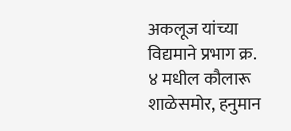अकलूज यांच्या विद्यमाने प्रभाग क्र. ४ मधील कौलारू शाळेसमोर, हनुमान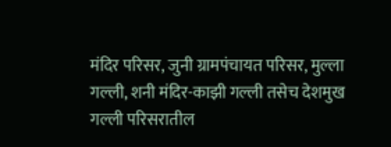मंदिर परिसर, जुनी ग्रामपंचायत परिसर, मुल्ला गल्ली, शनी मंदिर-काझी गल्ली तसेच देशमुख गल्ली परिसरातील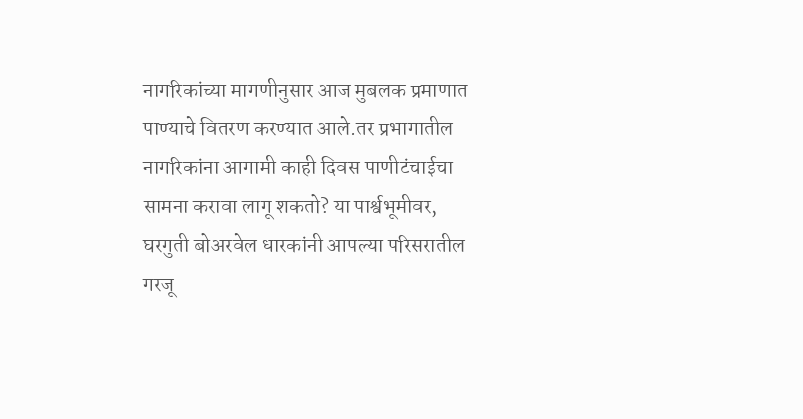नागरिकांच्या मागणीनुसार आज मुबलक प्रमाणात पाण्याचे वितरण करण्यात आले.तर प्रभागातील नागरिकांना आगामी काही दिवस पाणीटंचाईचा सामना करावा लागू शकतो? या पार्श्वभूमीवर, घरगुती बोअरवेल धारकांनी आपल्या परिसरातील गरजू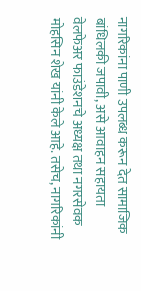नागरिकांना पाणी उपलब्ध करून देत सामाजिक बांधिलकी जपावी, असे आवाहन सहायता वेलफेअर फाउंडेशनचे अध्यक्ष तथा नगरसेवक मोहसिन शेख यांनी केले आहे. तसेच, नागरिकांनी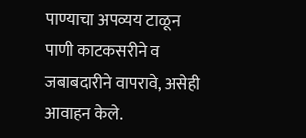पाण्याचा अपव्यय टाळून पाणी काटकसरीने व जबाबदारीने वापरावे, असेही आवाहन केले.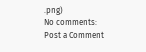.png)
No comments:
Post a Comment